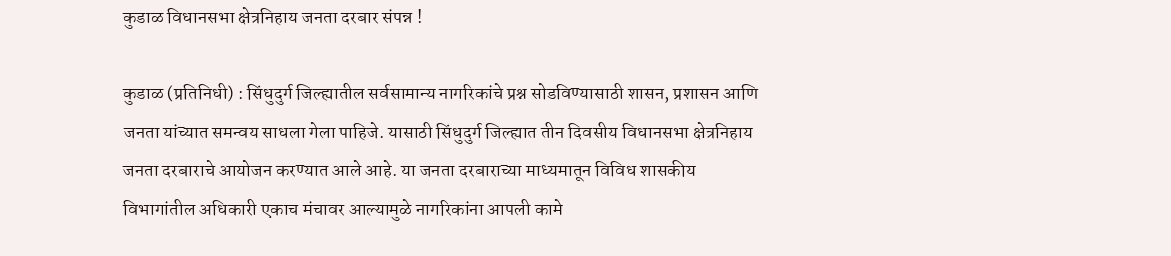कुडाळ विधानसभा क्षेत्रनिहाय जनता दरबार संपन्न !

कुडाळ (प्रतिनिधी) : सिंधुदुर्ग जिल्ह्यातील सर्वसामान्य नागरिकांचे प्रश्न सोडविण्यासाठी शासन, प्रशासन आणि जनता यांच्यात समन्वय साधला गेला पाहिजे. यासाठी सिंधुदुर्ग जिल्ह्यात तीन दिवसीय विधानसभा क्षेत्रनिहाय जनता दरबाराचे आयोजन करण्यात आले आहे. या जनता दरबाराच्या माध्यमातून विविध शासकीय विभागांतील अधिकारी एकाच मंचावर आल्यामुळे नागरिकांना आपली कामे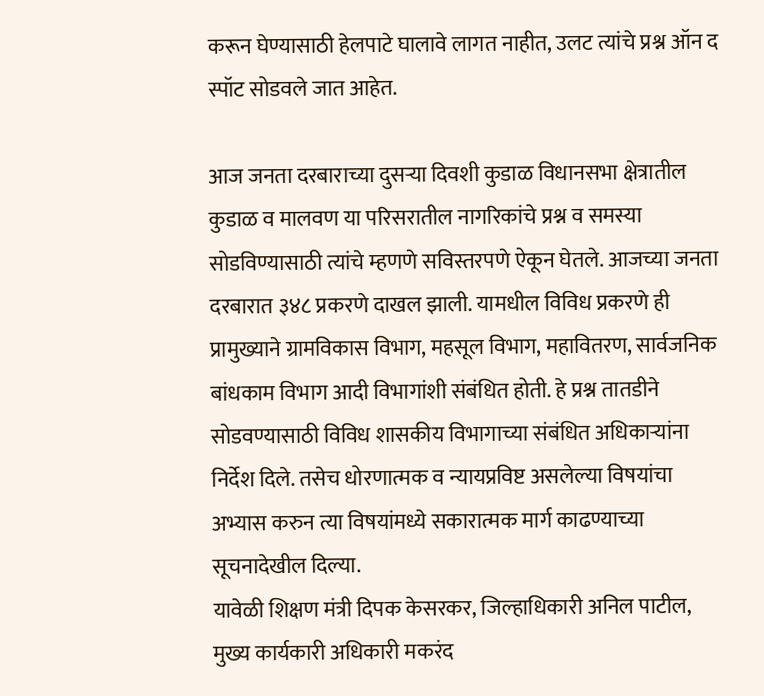करून घेण्यासाठी हेलपाटे घालावे लागत नाहीत, उलट त्यांचे प्रश्न ऑन द स्पॉट सोडवले जात आहेत.

आज जनता दरबाराच्या दुसऱ्या दिवशी कुडाळ विधानसभा क्षेत्रातील कुडाळ व मालवण या परिसरातील नागरिकांचे प्रश्न व समस्या सोडविण्यासाठी त्यांचे म्हणणे सविस्तरपणे ऐकून घेतले. आजच्या जनता दरबारात ३४८ प्रकरणे दाखल झाली. यामधील विविध प्रकरणे ही प्रामुख्याने ग्रामविकास विभाग, महसूल विभाग, महावितरण, सार्वजनिक बांधकाम विभाग आदी विभागांशी संबंधित होती. हे प्रश्न तातडीने सोडवण्यासाठी विविध शासकीय विभागाच्या संबंधित अधिकाऱ्यांना निर्देश दिले. तसेच धोरणात्मक व न्यायप्रविष्ट असलेल्या विषयांचा अभ्यास करुन त्या विषयांमध्ये सकारात्मक मार्ग काढण्याच्या सूचनादेखील दिल्या.
यावेळी शिक्षण मंत्री दिपक केसरकर, जिल्हाधिकारी अनिल पाटील, मुख्य कार्यकारी अधिकारी मकरंद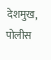देशमुख, पोलीस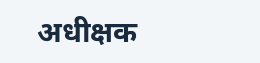अधीक्षक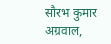सौरभ कुमार अग्रवाल,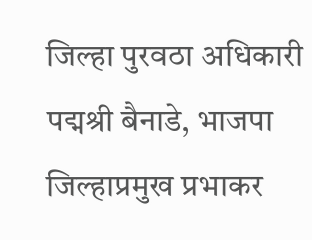जिल्हा पुरवठा अधिकारी पद्मश्री बैनाडे, भाजपा जिल्हाप्रमुख प्रभाकर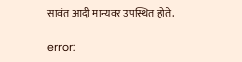सावंत आदी मान्यवर उपस्थित होते.

error: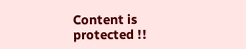Content is protected !!